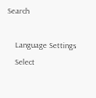Search

    Language Settings
    Select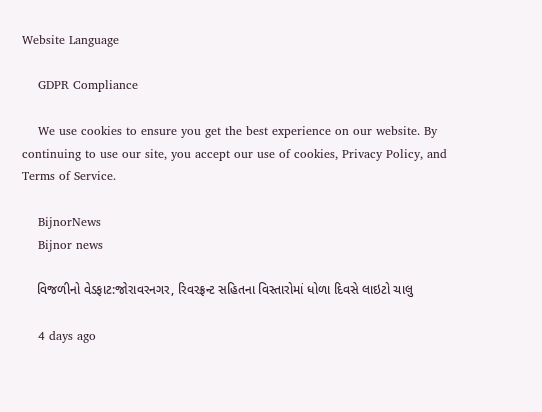Website Language

    GDPR Compliance

    We use cookies to ensure you get the best experience on our website. By continuing to use our site, you accept our use of cookies, Privacy Policy, and Terms of Service.

    BijnorNews
    Bijnor news

    વિજળીનો વેડફાટ:જોરાવરનગર, રિવરફ્રન્ટ સહિતના વિસ્તારોમાં ધોળા દિવસે લાઇટો ચાલુ

    4 days ago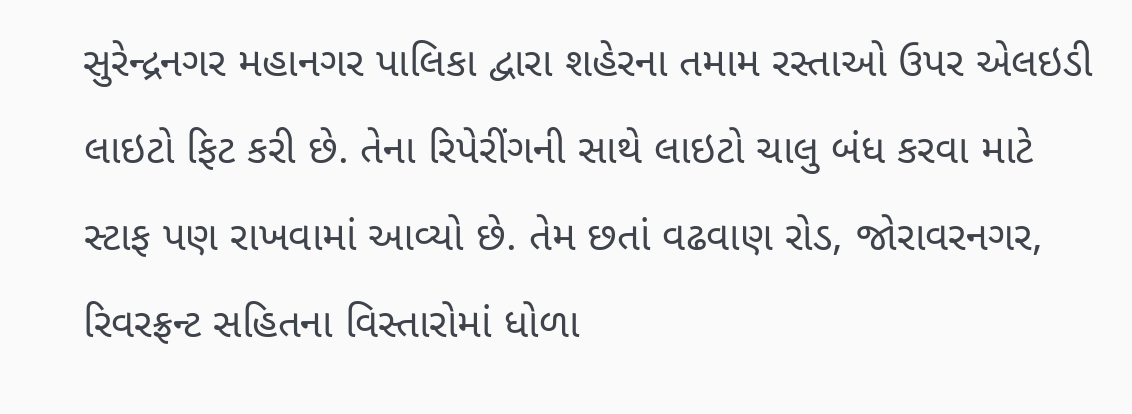સુરેન્દ્રનગર મહાનગર પાલિકા દ્વારા શહેરના તમામ રસ્તાઓ ઉપર એલઇડી લાઇટો ફિટ કરી છે. તેના રિપેરીંગની સાથે લાઇટો ચાલુ બંધ કરવા માટે સ્ટાફ પણ રાખવામાં આવ્યો છે. તેમ છતાં વઢવાણ રોડ, જોરાવરનગર, રિવરફ્રન્ટ સહિતના વિસ્તારોમાં ધોળા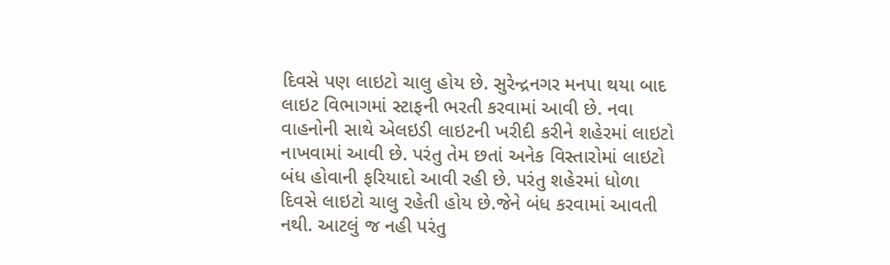દિવસે પણ લાઇટો ચાલુ હોય છે. સુરેન્દ્રનગર મનપા થયા બાદ લાઇટ વિભાગમાં સ્ટાફની ભરતી કરવામાં આવી છે. નવા વાહનોની સાથે એલઇડી લાઇટની ખરીદી કરીને શહેરમાં લાઇટો નાખવામાં આવી છે. પરંતુ તેમ છતાં અનેક વિસ્તારોમાં લાઇટો બંધ હોવાની ફરિયાદો આવી રહી છે. પરંતુ શહેરમાં ધોળા દિવસે લાઇટો ચાલુ રહેતી હોય છે.જેને બંધ કરવામાં આવતી નથી. આટલું જ નહી પરંતુ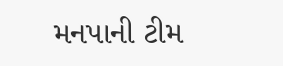મનપાની ટીમ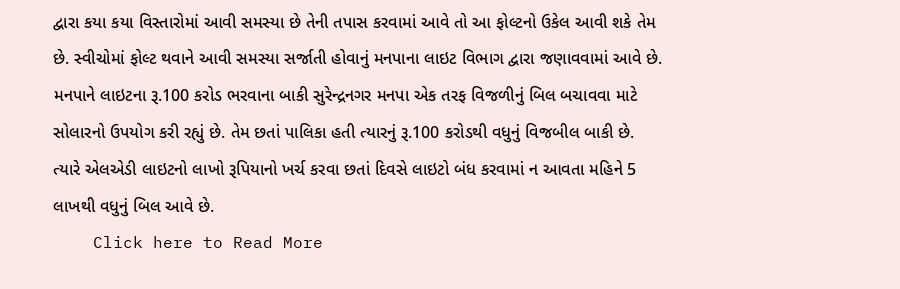દ્વારા કયા કયા વિસ્તારોમાં આવી સમસ્યા છે તેની તપાસ કરવામાં આવે તો આ ફોલ્ટનો ઉકેલ આવી શકે તેમ છે. સ્વીચોમાં ફોલ્ટ થવાને આવી સમસ્યા સર્જાતી હોવાનું મનપાના લાઇટ વિભાગ દ્વારા જણાવવામાં આવે છે. મનપાને લાઇટના રૂ.100 કરોડ ભરવાના બાકી સુરેન્દ્રનગર મનપા એક તરફ વિજળીનું બિલ બચાવવા માટે સોલારનો ઉપયોગ કરી રહ્યું છે. તેમ છતાં પાલિકા હતી ત્યારનું રૂ.100 કરોડથી વધુનું વિજબીલ બાકી છે. ત્યારે એલએડી લાઇટનો લાખો રૂપિયાનો ખર્ચ કરવા છતાં દિવસે લાઇટો બંધ કરવામાં ન આવતા મહિને 5 લાખથી વધુનું બિલ આવે છે.
    Click here to Read More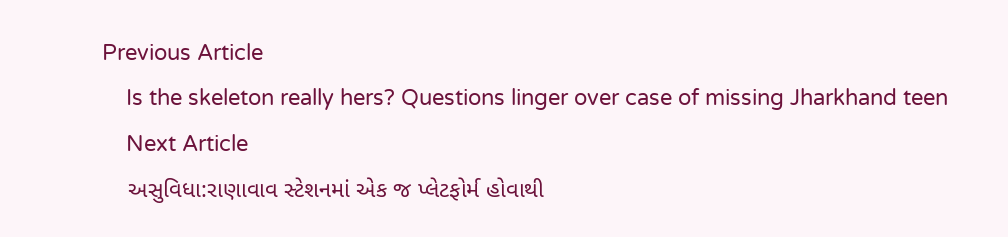Previous Article
    Is the skeleton really hers? Questions linger over case of missing Jharkhand teen
    Next Article
    અસુવિધા:રાણાવાવ સ્ટેશનમાં એક જ પ્લેટફોર્મ હોવાથી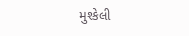મુશ્કેલી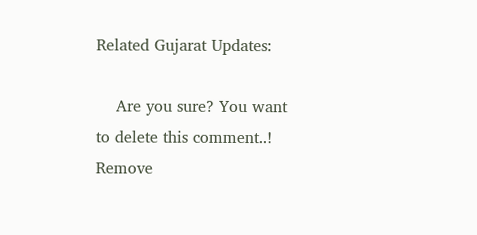Related Gujarat Updates:

    Are you sure? You want to delete this comment..! Remove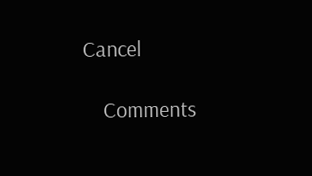Cancel

    Comments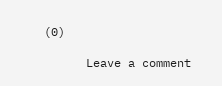(0)

      Leave a comment